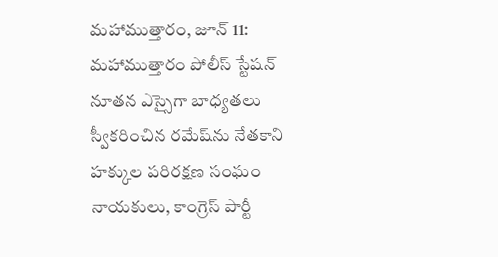మహాముత్తారం, జూన్ 11: మహాముత్తారం పోలీస్ స్టేషన్ నూతన ఎస్సైగా బాధ్యతలు స్వీకరించిన రమేష్‌ను నేతకాని హక్కుల పరిరక్షణ సంఘం నాయకులు, కాంగ్రెస్ పార్టీ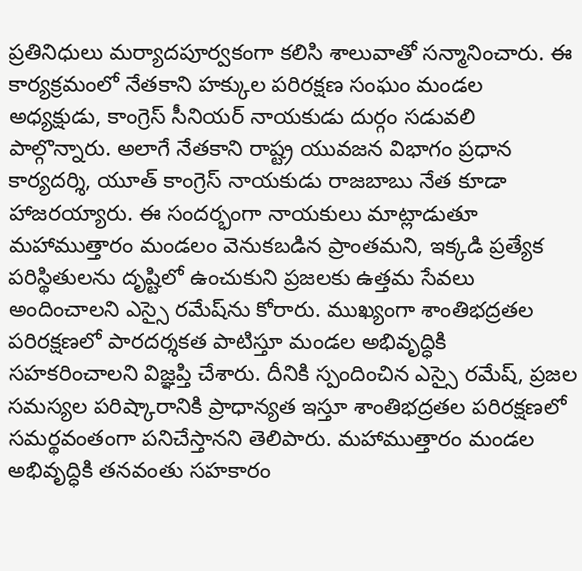ప్రతినిధులు మర్యాదపూర్వకంగా కలిసి శాలువాతో సన్మానించారు. ఈ కార్యక్రమంలో నేతకాని హక్కుల పరిరక్షణ సంఘం మండల అధ్యక్షుడు, కాంగ్రెస్ సీనియర్ నాయకుడు దుర్గం సడువలి పాల్గొన్నారు. అలాగే నేతకాని రాష్ట్ర యువజన విభాగం ప్రధాన కార్యదర్శి, యూత్ కాంగ్రెస్ నాయకుడు రాజబాబు నేత కూడా హాజరయ్యారు. ఈ సందర్భంగా నాయకులు మాట్లాడుతూ మహాముత్తారం మండలం వెనుకబడిన ప్రాంతమని, ఇక్కడి ప్రత్యేక పరిస్థితులను దృష్టిలో ఉంచుకుని ప్రజలకు ఉత్తమ సేవలు అందించాలని ఎస్సై రమేష్‌ను కోరారు. ముఖ్యంగా శాంతిభద్రతల పరిరక్షణలో పారదర్శకత పాటిస్తూ మండల అభివృద్ధికి సహకరించాలని విజ్ఞప్తి చేశారు. దీనికి స్పందించిన ఎస్సై రమేష్, ప్రజల సమస్యల పరిష్కారానికి ప్రాధాన్యత ఇస్తూ శాంతిభద్రతల పరిరక్షణలో సమర్థవంతంగా పనిచేస్తానని తెలిపారు. మహాముత్తారం మండల అభివృద్ధికి తనవంతు సహకారం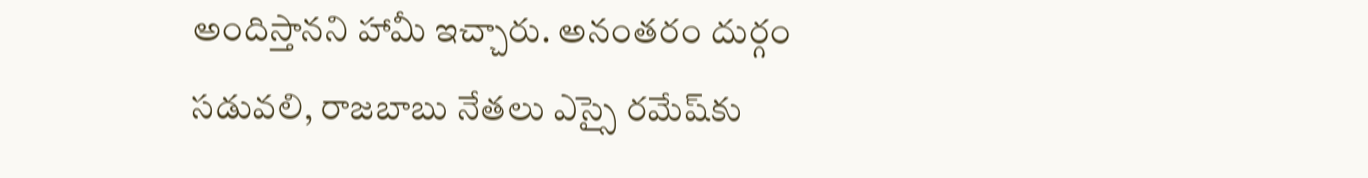అందిస్తానని హామీ ఇచ్చారు. అనంతరం దుర్గం సడువలి, రాజబాబు నేతలు ఎస్సై రమేష్‌కు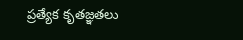ప్రత్యేక కృతజ్ఞతలు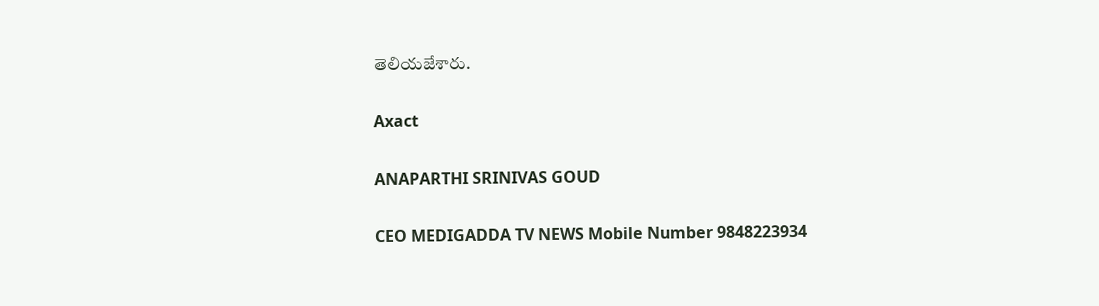తెలియజేశారు.

Axact

ANAPARTHI SRINIVAS GOUD

CEO MEDIGADDA TV NEWS Mobile Number 9848223934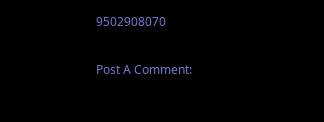9502908070

Post A Comment: